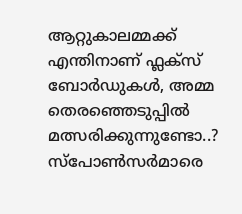ആറ്റുകാലമ്മക്ക് എന്തിനാണ് ഫ്ലക്സ് ബോർഡുകൾ, അമ്മ തെരഞ്ഞെടുപ്പിൽ മത്സരിക്കുന്നുണ്ടോ..? സ്പോൺസർമാരെ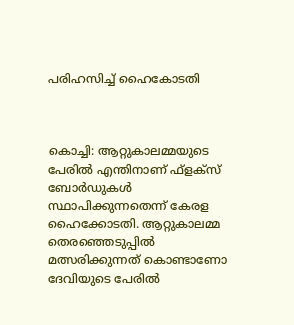പരിഹസിച്ച് ഹൈകോടതി



കൊച്ചി: ആറ്റുകാലമ്മയുടെ പേരില്‍ എന്തിനാണ് ഫ്‌ളക്‌സ് ബോർഡുകള്‍ സ്ഥാപിക്കുന്നതെന്ന് കേരള ഹൈക്കോടതി. ആറ്റുകാലമ്മ തെരഞ്ഞെടുപ്പില്‍ മത്സരിക്കുന്നത് കൊണ്ടാണോ ദേവിയുടെ പേരിൽ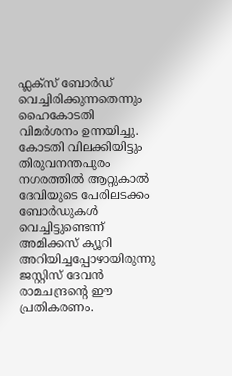ഫ്ലക്സ് ബോർഡ് വെച്ചിരിക്കുന്നതെന്നും ഹൈകോടതി വിമർശനം ഉന്നയിച്ചു. കോടതി വിലക്കിയിട്ടും തിരുവനന്തപുരം നഗരത്തിൽ ആറ്റുകാൽ ദേവിയുടെ പേരിലടക്കം ബോർഡുകൾ വെച്ചിട്ടുണ്ടെന്ന് അമിക്കസ് ക്യൂറി അറിയിച്ചപ്പോഴായിരുന്നു ജസ്റ്റിസ് ദേവൻ രാമചന്ദ്രന്റെ ഈ പ്രതികരണം.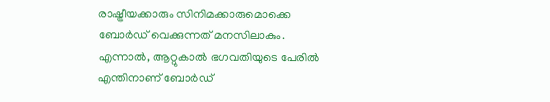രാഷ്ട്രീയക്കാരും സിനിമക്കാരുമൊക്കെ ബോർഡ് വെക്കുന്നത് മനസിലാകും. എന്നാൽ, ആറ്റുകാൽ ഭഗവതിയുടെ പേരിൽ എന്തിനാണ് ബോർഡ്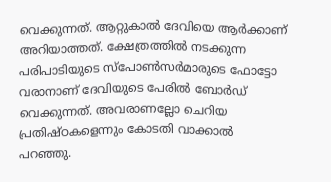വെക്കുന്നത്. ആറ്റുകാൽ ദേവിയെ ആർക്കാണ് അറിയാത്തത്. ക്ഷേത്രത്തിൽ നടക്കുന്ന പരിപാടിയുടെ സ്പോൺസർമാരുടെ ഫോട്ടോ വരാനാണ് ദേവിയുടെ പേരിൽ ബോർഡ് വെക്കുന്നത്. അവരാണല്ലോ ചെറിയ പ്രതിഷ്ഠകളെന്നും കോടതി വാക്കാൽ പറഞ്ഞു.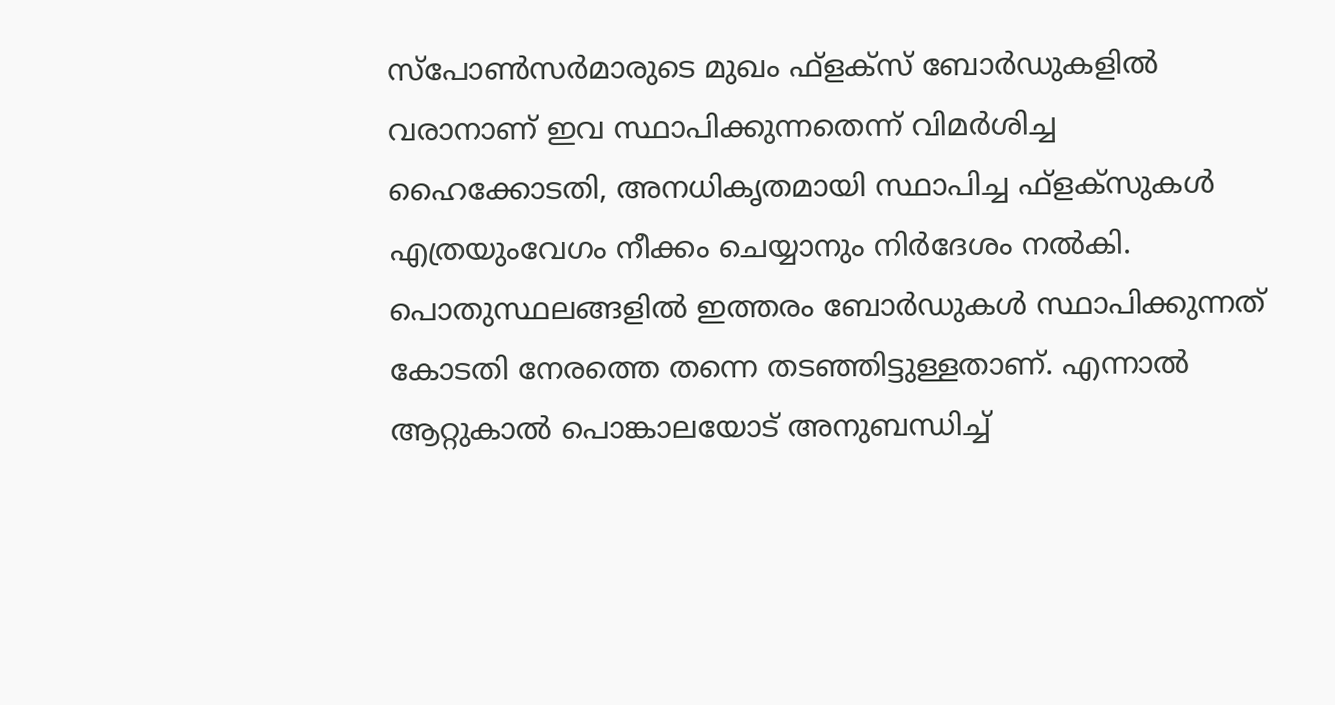സ്‌പോണ്‍സർമാരുടെ മുഖം ഫ്‌ളക്‌സ് ബോർഡുകളില്‍ വരാനാണ് ഇവ സ്ഥാപിക്കുന്നതെന്ന് വിമർശിച്ച ഹൈക്കോടതി, അനധികൃതമായി സ്ഥാപിച്ച ഫ്‌ളക്‌സുകള്‍ എത്രയുംവേഗം നീക്കം ചെയ്യാനും നിർദേശം നല്‍കി. പൊതുസ്ഥലങ്ങളിൽ ഇത്തരം ബോർഡുകൾ സ്ഥാപിക്കുന്നത് കോടതി നേരത്തെ തന്നെ തടഞ്ഞിട്ടുള്ളതാണ്. എന്നാൽ ആറ്റുകാൽ പൊങ്കാലയോട് അനുബന്ധിച്ച്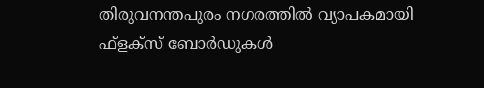തിരുവനന്തപുരം നഗരത്തിൽ വ്യാപകമായി ഫ്‌ളക്‌സ് ബോർഡുകൾ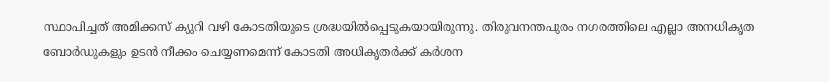സ്ഥാപിച്ചത് അമിക്കസ് ക്യുറി വഴി കോടതിയുടെ ശ്രദ്ധയിൽപ്പെടുകയായിരുന്നു. തിരുവനന്തപുരം നഗരത്തിലെ എല്ലാ അനധികൃത ബോർഡുകളും ഉടൻ നീക്കം ചെയ്യണമെന്ന് കോടതി അധികൃതർക്ക് കർശന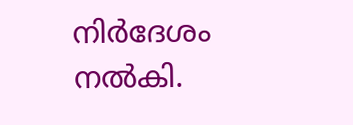നിർദേശം നൽകി.